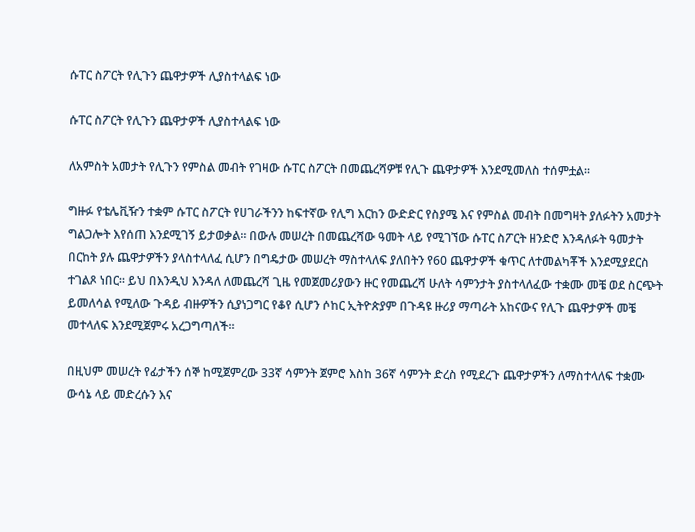ሱፐር ስፖርት የሊጉን ጨዋታዎች ሊያስተላልፍ ነው

ሱፐር ስፖርት የሊጉን ጨዋታዎች ሊያስተላልፍ ነው

ለአምስት አመታት የሊጉን የምስል መብት የገዛው ሱፐር ስፖርት በመጨረሻዎቹ የሊጉ ጨዋታዎች እንደሚመለስ ተሰምቷል።

ግዙፉ የቴሌቪዥን ተቋም ሱፐር ስፖርት የሀገራችንን ከፍተኛው የሊግ እርከን ውድድር የስያሜ እና የምስል መብት በመግዛት ያለፉትን አመታት ግልጋሎት እየሰጠ እንደሚገኝ ይታወቃል። በውሉ መሠረት በመጨረሻው ዓመት ላይ የሚገኘው ሱፐር ስፖርት ዘንድሮ እንዳለፉት ዓመታት በርከት ያሉ ጨዋታዎችን ያላስተላለፈ ሲሆን በግዴታው መሠረት ማስተላለፍ ያለበትን የ60 ጨዋታዎች ቁጥር ለተመልካቾች እንደሚያደርስ ተገልጾ ነበር። ይህ በእንዲህ እንዳለ ለመጨረሻ ጊዜ የመጀመሪያውን ዙር የመጨረሻ ሁለት ሳምንታት ያስተላለፈው ተቋሙ መቼ ወደ ስርጭት ይመለሳል የሚለው ጉዳይ ብዙዎችን ሲያነጋግር የቆየ ሲሆን ሶከር ኢትዮጵያም በጉዳዩ ዙሪያ ማጣራት አከናውና የሊጉ ጨዋታዎች መቼ መተላለፍ እንደሚጀምሩ አረጋግጣለች።

በዚህም መሠረት የፊታችን ሰኞ ከሚጀምረው 33ኛ ሳምንት ጀምሮ እስከ 36ኛ ሳምንት ድረስ የሚደረጉ ጨዋታዎችን ለማስተላለፍ ተቋሙ ውሳኔ ላይ መድረሱን እና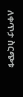ለቀጥታ ስርጭቱ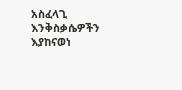አስፈላጊ እንቅስቃሴዎችን እያከናወነ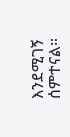እንደሚገኝ ሰምተናል።